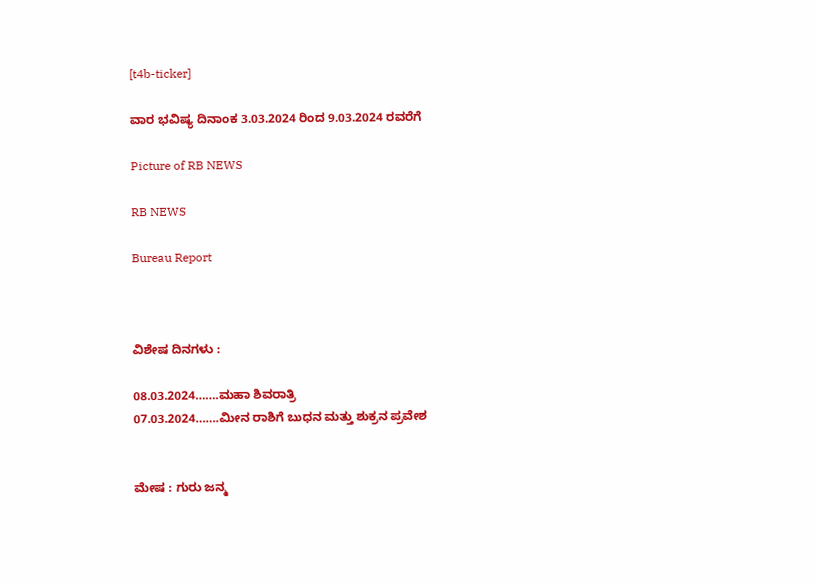[t4b-ticker]

ವಾರ ಭವಿಷ್ಯ ದಿನಾಂಕ 3.03.2024 ರಿಂದ 9.03.2024 ರವರೆಗೆ

Picture of RB NEWS

RB NEWS

Bureau Report



ವಿಶೇಷ ದಿನಗಳು :

08.03.2024…….ಮಹಾ ಶಿವರಾತ್ರಿ
07.03.2024…….ಮೀನ ರಾಶಿಗೆ ಬುಧನ ಮತ್ತು ಶುಕ್ರನ ಪ್ರವೇಶ


ಮೇಷ : ಗುರು ಜನ್ಮ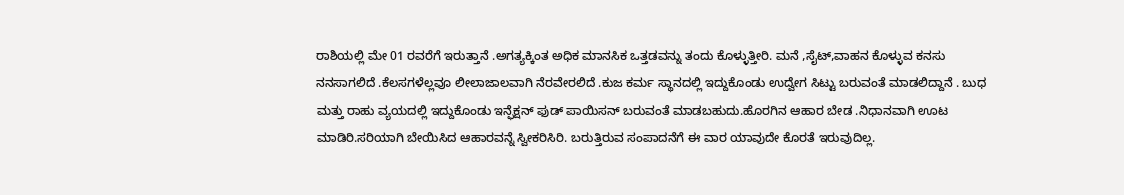ರಾಶಿಯಲ್ಲಿ ಮೇ 01 ರವರೆಗೆ ಇರುತ್ತಾನೆ .ಅಗತ್ಯಕ್ಕಿಂತ ಅಧಿಕ ಮಾನಸಿಕ ಒತ್ತಡವನ್ನು ತಂದು ಕೊಳ್ಳುತ್ತೀರಿ. ಮನೆ ,ಸೈಟ್,ವಾಹನ ಕೊಳ್ಳುವ ಕನಸು ನನಸಾಗಲಿದೆ .ಕೆಲಸಗಳೆಲ್ಲವೂ ಲೀಲಾಜಾಲವಾಗಿ ನೆರವೇರಲಿದೆ .ಕುಜ ಕರ್ಮ ಸ್ಥಾನದಲ್ಲಿ ಇದ್ದುಕೊಂಡು ಉದ್ವೇಗ ಸಿಟ್ಟು ಬರುವಂತೆ ಮಾಡಲಿದ್ದಾನೆ . ಬುಧ ಮತ್ತು ರಾಹು ವ್ಯಯದಲ್ಲಿ ಇದ್ದುಕೊಂಡು ಇನ್ಫೆಕ್ಷನ್ ಫುಡ್ ಪಾಯಿಸನ್ ಬರುವಂತೆ ಮಾಡಬಹುದು.ಹೊರಗಿನ ಆಹಾರ ಬೇಡ .ನಿಧಾನವಾಗಿ ಊಟ ಮಾಡಿರಿ.ಸರಿಯಾಗಿ ಬೇಯಿಸಿದ ಆಹಾರವನ್ನೆ ಸ್ವೀಕರಿಸಿರಿ. ಬರುತ್ತಿರುವ ಸಂಪಾದನೆಗೆ ಈ ವಾರ ಯಾವುದೇ ಕೊರತೆ ಇರುವುದಿಲ್ಲ.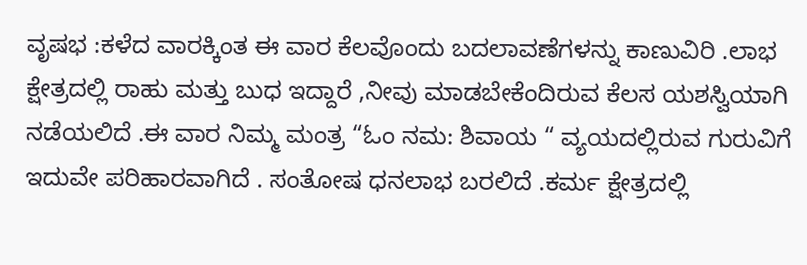ವೃಷಭ :ಕಳೆದ ವಾರಕ್ಕಿಂತ ಈ ವಾರ ಕೆಲವೊಂದು ಬದಲಾವಣೆಗಳನ್ನು ಕಾಣುವಿರಿ .ಲಾಭ ಕ್ಷೇತ್ರದಲ್ಲಿ ರಾಹು ಮತ್ತು ಬುಧ ಇದ್ದಾರೆ ,ನೀವು ಮಾಡಬೇಕೆಂದಿರುವ ಕೆಲಸ ಯಶಸ್ವಿಯಾಗಿ ನಡೆಯಲಿದೆ .ಈ ವಾರ ನಿಮ್ಮ ಮಂತ್ರ “ಓಂ ನಮ: ಶಿವಾಯ “ ವ್ಯಯದಲ್ಲಿರುವ ಗುರುವಿಗೆ ಇದುವೇ ಪರಿಹಾರವಾಗಿದೆ . ಸಂತೋಷ ಧನಲಾಭ ಬರಲಿದೆ .ಕರ್ಮ ಕ್ಷೇತ್ರದಲ್ಲಿ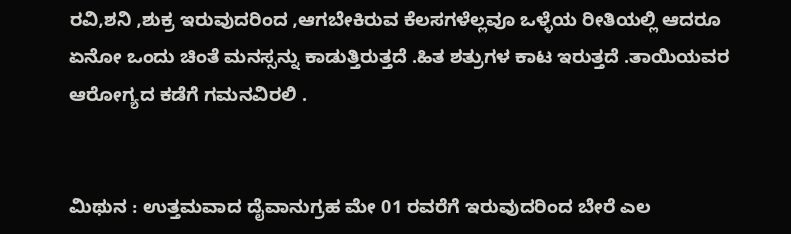ರವಿ,ಶನಿ ,ಶುಕ್ರ ಇರುವುದರಿಂದ ,ಆಗಬೇಕಿರುವ ಕೆಲಸಗಳೆಲ್ಲವೂ ಒಳ್ಳೆಯ ರೀತಿಯಲ್ಲಿ ಆದರೂ ಏನೋ ಒಂದು ಚಿಂತೆ ಮನಸ್ಸನ್ನು ಕಾಡುತ್ತಿರುತ್ತದೆ .ಹಿತ ಶತ್ರುಗಳ ಕಾಟ ಇರುತ್ತದೆ .ತಾಯಿಯವರ ಆರೋಗ್ಯದ ಕಡೆಗೆ ಗಮನವಿರಲಿ .


ಮಿಥುನ : ಉತ್ತಮವಾದ ದೈವಾನುಗ್ರಹ ಮೇ 01 ರವರೆಗೆ ಇರುವುದರಿಂದ ಬೇರೆ ಎಲ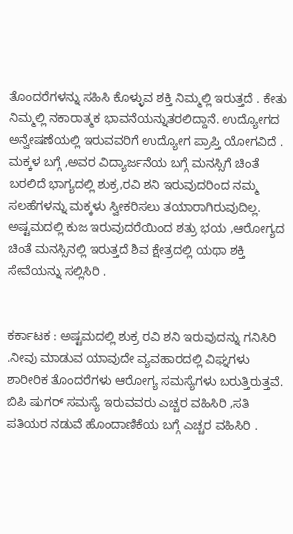ತೊಂದರೆಗಳನ್ನು ಸಹಿಸಿ ಕೊಳ್ಳುವ ಶಕ್ತಿ ನಿಮ್ಮಲ್ಲಿ ಇರುತ್ತದೆ . ಕೇತು ನಿಮ್ಮಲ್ಲಿ ನಕಾರಾತ್ಮಕ ಭಾವನೆಯನ್ನುತರಲಿದ್ದಾನೆ. ಉದ್ಯೋಗದ ಅನ್ವೇಷಣೆಯಲ್ಲಿ ಇರುವವರಿಗೆ ಉದ್ಯೋಗ ಪ್ರಾಪ್ತಿ ಯೋಗವಿದೆ . ಮಕ್ಕಳ ಬಗ್ಗೆ ,ಅವರ ವಿದ್ಯಾರ್ಜನೆಯ ಬಗ್ಗೆ ಮನಸ್ಸಿಗೆ ಚಿಂತೆ ಬರಲಿದೆ ಭಾಗ್ಯದಲ್ಲಿ ಶುಕ್ರ,ರವಿ ಶನಿ ಇರುವುದರಿಂದ ನಮ್ಮ ಸಲಹೆಗಳನ್ನು ಮಕ್ಕಳು ಸ್ವೀಕರಿಸಲು ತಯಾರಾಗಿರುವುದಿಲ್ಲ. ಅಷ್ಟಮದಲ್ಲಿ ಕುಜ ಇರುವುದರೆಯಿಂದ ಶತ್ರು ಭಯ ,ಆರೋಗ್ಯದ ಚಿಂತೆ ಮನಸ್ಸಿನಲ್ಲಿ ಇರುತ್ತದೆ ಶಿವ ಕ್ಷೇತ್ರದಲ್ಲಿ ಯಥಾ ಶಕ್ತಿ ಸೇವೆಯನ್ನು ಸಲ್ಲಿಸಿರಿ .


ಕರ್ಕಾಟಕ : ಅಷ್ಟಮದಲ್ಲಿ ಶುಕ್ರ ರವಿ ಶನಿ ಇರುವುದನ್ನು ಗನಿಸಿರಿ .ನೀವು ಮಾಡುವ ಯಾವುದೇ ವ್ಯವಹಾರದಲ್ಲಿ ವಿಘ್ನಗಳು ಶಾರೀರಿಕ ತೊಂದರೆಗಳು ಆರೋಗ್ಯ ಸಮಸ್ಯೆಗಳು ಬರುತ್ತಿರುತ್ತವೆ. ಬಿ‌ಪಿ ಷುಗರ್ ಸಮಸ್ಯೆ ಇರುವವರು ಎಚ್ಚರ ವಹಿಸಿರಿ ,ಸತಿ ಪತಿಯರ ನಡುವೆ ಹೊಂದಾಣಿಕೆಯ ಬಗ್ಗೆ ಎಚ್ಚರ ವಹಿಸಿರಿ .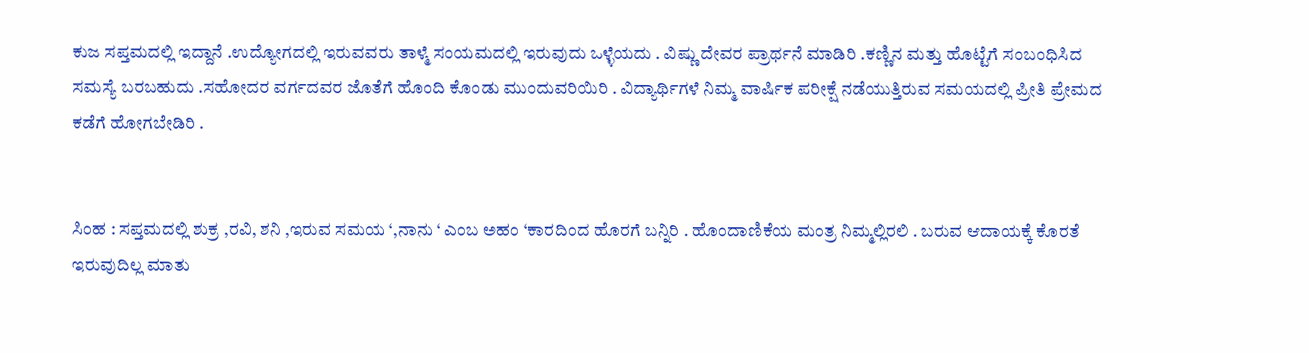ಕುಜ ಸಪ್ತಮದಲ್ಲಿ ಇದ್ದಾನೆ .ಉದ್ಯೋಗದಲ್ಲಿ ಇರುವವರು ತಾಳ್ಮೆ ಸಂಯಮದಲ್ಲಿ ಇರುವುದು ಒಳ್ಳೆಯದು . ವಿಷ್ಣು ದೇವರ ಪ್ರಾರ್ಥನೆ ಮಾಡಿರಿ .ಕಣ್ಣಿನ ಮತ್ತು ಹೊಟ್ಟೆಗೆ ಸಂಬಂಧಿಸಿದ ಸಮಸ್ಯೆ ಬರಬಹುದು .ಸಹೋದರ ವರ್ಗದವರ ಜೊತೆಗೆ ಹೊಂದಿ ಕೊಂಡು ಮುಂದುವರಿಯಿರಿ . ವಿದ್ಯಾರ್ಥಿಗಳೆ ನಿಮ್ಮ ವಾರ್ಷಿಕ ಪರೀಕ್ಷೆ ನಡೆಯುತ್ತಿರುವ ಸಮಯದಲ್ಲಿ ಪ್ರೀತಿ ಪ್ರೇಮದ ಕಡೆಗೆ ಹೋಗಬೇಡಿರಿ .


ಸಿಂಹ : ಸಪ್ತಮದಲ್ಲಿ ಶುಕ್ರ ,ರವಿ, ಶನಿ ,ಇರುವ ಸಮಯ ‘,ನಾನು ‘ ಎಂಬ ಅಹಂ ‘ಕಾರದಿಂದ ಹೊರಗೆ ಬನ್ನಿರಿ . ಹೊಂದಾಣಿಕೆಯ ಮಂತ್ರ ನಿಮ್ಮಲ್ಲಿರಲಿ . ಬರುವ ಆದಾಯಕ್ಕೆ ಕೊರತೆ ಇರುವುದಿಲ್ಲ ಮಾತು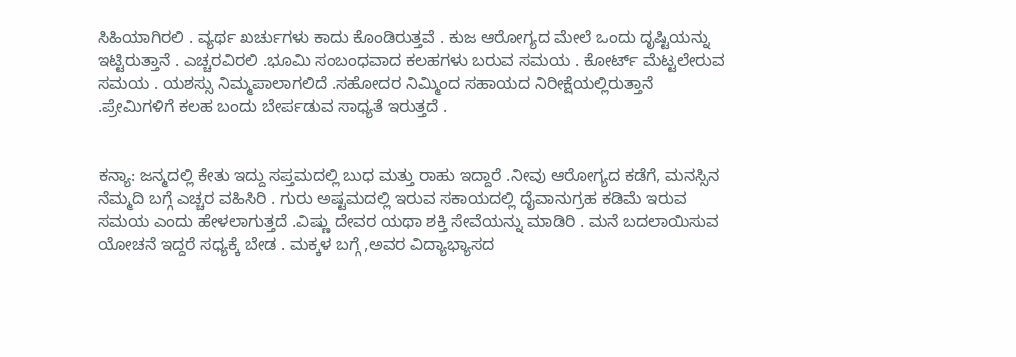ಸಿಹಿಯಾಗಿರಲಿ . ವ್ಯರ್ಥ ಖರ್ಚುಗಳು ಕಾದು ಕೊಂಡಿರುತ್ತವೆ . ಕುಜ ಆರೋಗ್ಯದ ಮೇಲೆ ಒಂದು ದೃಷ್ಟಿಯನ್ನು ಇಟ್ಟಿರುತ್ತಾನೆ . ಎಚ್ಚರವಿರಲಿ .ಭೂಮಿ ಸಂಬಂಧವಾದ ಕಲಹಗಳು ಬರುವ ಸಮಯ . ಕೋರ್ಟ್ ಮೆಟ್ಟಲೇರುವ ಸಮಯ . ಯಶಸ್ಸು ನಿಮ್ಮಪಾಲಾಗಲಿದೆ .ಸಹೋದರ ನಿಮ್ಮಿಂದ ಸಹಾಯದ ನಿರೀಕ್ಷೆಯಲ್ಲಿರುತ್ತಾನೆ .ಪ್ರೇಮಿಗಳಿಗೆ ಕಲಹ ಬಂದು ಬೇರ್ಪಡುವ ಸಾಧ್ಯತೆ ಇರುತ್ತದೆ .


ಕನ್ಯಾ: ಜನ್ಮದಲ್ಲಿ ಕೇತು ಇದ್ದು ಸಪ್ತಮದಲ್ಲಿ ಬುಧ ಮತ್ತು ರಾಹು ಇದ್ದಾರೆ .ನೀವು ಆರೋಗ್ಯದ ಕಡೆಗೆ, ಮನಸ್ಸಿನ ನೆಮ್ಮದಿ ಬಗ್ಗೆ ಎಚ್ಚರ ವಹಿಸಿರಿ . ಗುರು ಅಷ್ಟಮದಲ್ಲಿ ಇರುವ ಸಕಾಯದಲ್ಲಿ ದೈವಾನುಗ್ರಹ ಕಡಿಮೆ ಇರುವ ಸಮಯ ಎಂದು ಹೇಳಲಾಗುತ್ತದೆ .ವಿಷ್ಣು ದೇವರ ಯಥಾ ಶಕ್ತಿ ಸೇವೆಯನ್ನು ಮಾಡಿರಿ . ಮನೆ ಬದಲಾಯಿಸುವ ಯೋಚನೆ ಇದ್ದರೆ ಸಧ್ಯಕ್ಕೆ ಬೇಡ . ಮಕ್ಕಳ ಬಗ್ಗೆ ,ಅವರ ವಿದ್ಯಾಭ್ಯಾಸದ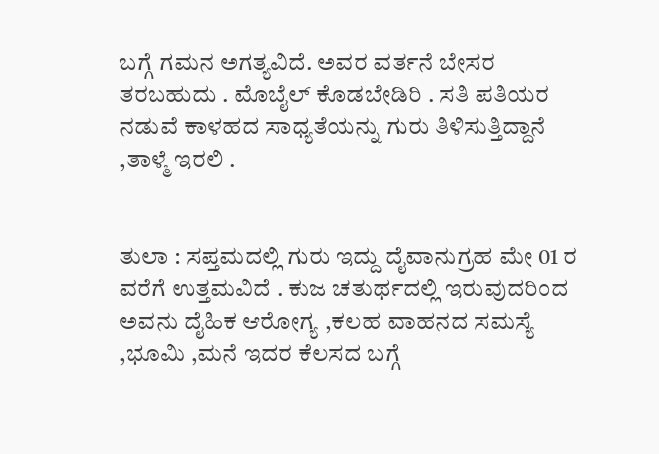ಬಗ್ಗೆ ಗಮನ ಅಗತ್ಯವಿದೆ. ಅವರ ವರ್ತನೆ ಬೇಸರ ತರಬಹುದು . ಮೊಬೈಲ್ ಕೊಡಬೇಡಿರಿ . ಸತಿ ಪತಿಯರ ನಡುವೆ ಕಾಳಹದ ಸಾಧ್ಯತೆಯನ್ನು ಗುರು ತಿಳಿಸುತ್ತಿದ್ದಾನೆ ,ತಾಳ್ಮೆ ಇರಲಿ .


ತುಲಾ : ಸಪ್ತಮದಲ್ಲಿ ಗುರು ಇದ್ದು ದೈವಾನುಗ್ರಹ ಮೇ 01 ರ ವರೆಗೆ ಉತ್ತಮವಿದೆ . ಕುಜ ಚತುರ್ಥದಲ್ಲಿ ಇರುವುದರಿಂದ ಅವನು ದೈಹಿಕ ಆರೋಗ್ಯ ,ಕಲಹ ವಾಹನದ ಸಮಸ್ಯೆ ,ಭೂಮಿ ,ಮನೆ ಇದರ ಕೆಲಸದ ಬಗ್ಗೆ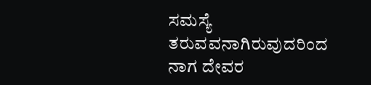ಸಮಸ್ಯೆ ತರುವವನಾಗಿರುವುದರಿಂದ ನಾಗ ದೇವರ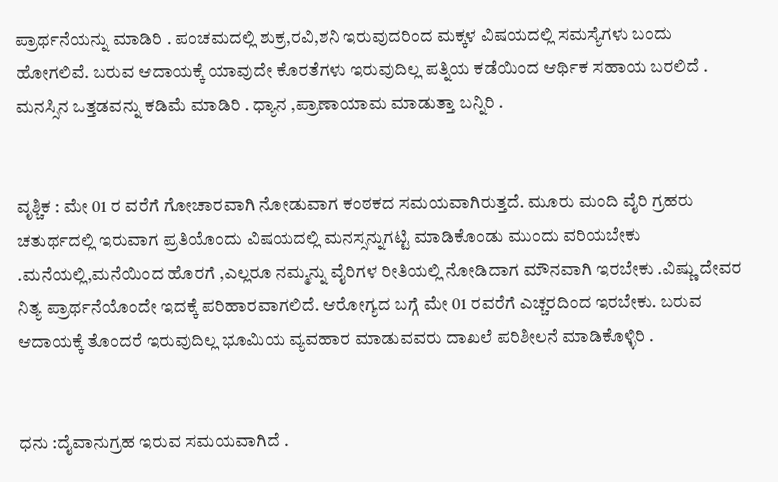ಪ್ರಾರ್ಥನೆಯನ್ನು ಮಾಡಿರಿ . ಪಂಚಮದಲ್ಲಿ ಶುಕ್ರ,ರವಿ,ಶನಿ ಇರುವುದರಿಂದ ಮಕ್ಕಳ ವಿಷಯದಲ್ಲಿ ಸಮಸ್ಯೆಗಳು ಬಂದು ಹೋಗಲಿವೆ. ಬರುವ ಆದಾಯಕ್ಕೆ ಯಾವುದೇ ಕೊರತೆಗಳು ಇರುವುದಿಲ್ಲ ಪತ್ನಿಯ ಕಡೆಯಿಂದ ಆರ್ಥಿಕ ಸಹಾಯ ಬರಲಿದೆ . ಮನಸ್ಸಿನ ಒತ್ತಡವನ್ನು ಕಡಿಮೆ ಮಾಡಿರಿ . ಧ್ಯಾನ ,ಪ್ರಾಣಾಯಾಮ ಮಾಡುತ್ತಾ ಬನ್ನಿರಿ .


ವೃಶ್ಚಿಕ : ಮೇ 01 ರ ವರೆಗೆ ಗೋಚಾರವಾಗಿ ನೋಡುವಾಗ ಕಂಠಕದ ಸಮಯವಾಗಿರುತ್ತದೆ. ಮೂರು ಮಂದಿ ವೈರಿ ಗ್ರಹರು ಚತುರ್ಥದಲ್ಲಿ ಇರುವಾಗ ಪ್ರತಿಯೊಂದು ವಿಷಯದಲ್ಲಿ ಮನಸ್ಸನ್ನುಗಟ್ಟಿ ಮಾಡಿಕೊಂಡು ಮುಂದು ವರಿಯಬೇಕು .ಮನೆಯಲ್ಲಿ,ಮನೆಯಿಂದ ಹೊರಗೆ ,ಎಲ್ಲರೂ ನಮ್ಮನ್ನು ವೈರಿಗಳ ರೀತಿಯಲ್ಲಿ ನೋಡಿದಾಗ ಮೌನವಾಗಿ ಇರಬೇಕು .ವಿಷ್ಣು ದೇವರ ನಿತ್ಯ ಪ್ರಾರ್ಥನೆಯೊಂದೇ ಇದಕ್ಕೆ ಪರಿಹಾರವಾಗಲಿದೆ. ಆರೋಗ್ಯದ ಬಗ್ಗೆ ಮೇ 01 ರವರೆಗೆ ಎಚ್ಚರದಿಂದ ಇರಬೇಕು. ಬರುವ ಆದಾಯಕ್ಕೆ ತೊಂದರೆ ಇರುವುದಿಲ್ಲ ಭೂಮಿಯ ವ್ಯವಹಾರ ಮಾಡುವವರು ದಾಖಲೆ ಪರಿಶೀಲನೆ ಮಾಡಿಕೊಳ್ಳಿರಿ .


ಧನು :ದೈವಾನುಗ್ರಹ ಇರುವ ಸಮಯವಾಗಿದೆ .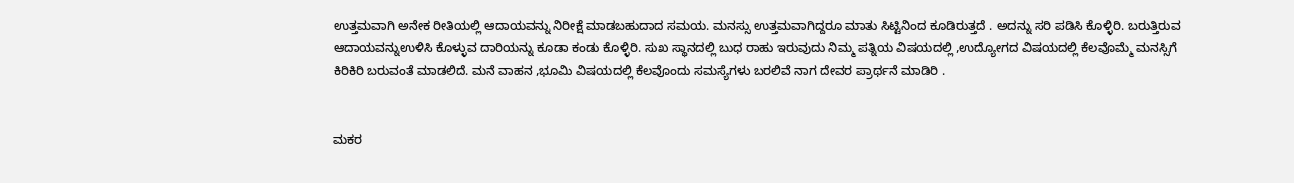ಉತ್ತಮವಾಗಿ ಅನೇಕ ರೀತಿಯಲ್ಲಿ ಆದಾಯವನ್ನು ನಿರೀಕ್ಷೆ ಮಾಡಬಹುದಾದ ಸಮಯ. ಮನಸ್ಸು ಉತ್ತಮವಾಗಿದ್ದರೂ ಮಾತು ಸಿಟ್ಟಿನಿಂದ ಕೂಡಿರುತ್ತದೆ . ಅದನ್ನು ಸರಿ ಪಡಿಸಿ ಕೊಳ್ಳಿರಿ. ಬರುತ್ತಿರುವ ಆದಾಯವನ್ನುಉಳಿಸಿ ಕೊಳ್ಳುವ ದಾರಿಯನ್ನು ಕೂಡಾ ಕಂಡು ಕೊಳ್ಳಿರಿ. ಸುಖ ಸ್ಥಾನದಲ್ಲಿ ಬುಧ ರಾಹು ಇರುವುದು ನಿಮ್ಮ ಪತ್ನಿಯ ವಿಷಯದಲ್ಲಿ ,ಉದ್ಯೋಗದ ವಿಷಯದಲ್ಲಿ ಕೆಲವೊಮ್ಮೆ ಮನಸ್ಸಿಗೆ ಕಿರಿಕಿರಿ ಬರುವಂತೆ ಮಾಡಲಿದೆ. ಮನೆ ವಾಹನ ,ಭೂಮಿ ವಿಷಯದಲ್ಲಿ ಕೆಲವೊಂದು ಸಮಸ್ಯೆಗಳು ಬರಲಿವೆ ನಾಗ ದೇವರ ಪ್ರಾರ್ಥನೆ ಮಾಡಿರಿ .


ಮಕರ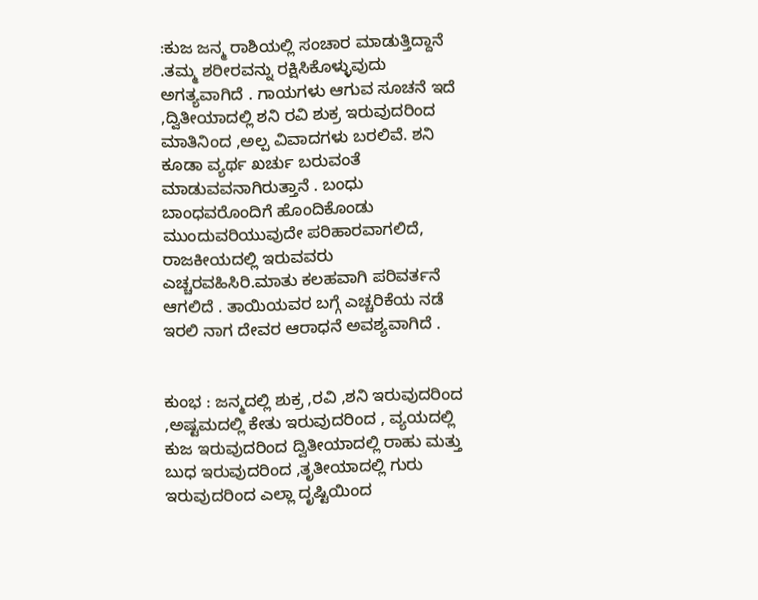:ಕುಜ ಜನ್ಮ ರಾಶಿಯಲ್ಲಿ ಸಂಚಾರ ಮಾಡುತ್ತಿದ್ದಾನೆ .ತಮ್ಮ ಶರೀರವನ್ನು ರಕ್ಷಿಸಿಕೊಳ್ಳುವುದು ಅಗತ್ಯವಾಗಿದೆ . ಗಾಯಗಳು ಆಗುವ ಸೂಚನೆ ಇದೆ ,ದ್ವಿತೀಯಾದಲ್ಲಿ ಶನಿ ರವಿ ಶುಕ್ರ ಇರುವುದರಿಂದ ಮಾತಿನಿಂದ ,ಅಲ್ಪ ವಿವಾದಗಳು ಬರಲಿವೆ. ಶನಿ ಕೂಡಾ ವ್ಯರ್ಥ ಖರ್ಚು ಬರುವಂತೆ ಮಾಡುವವನಾಗಿರುತ್ತಾನೆ . ಬಂಧು ಬಾಂಧವರೊಂದಿಗೆ ಹೊಂದಿಕೊಂಡು ಮುಂದುವರಿಯುವುದೇ ಪರಿಹಾರವಾಗಲಿದೆ, ರಾಜಕೀಯದಲ್ಲಿ ಇರುವವರು ಎಚ್ಚರವಹಿಸಿರಿ.ಮಾತು ಕಲಹವಾಗಿ ಪರಿವರ್ತನೆ ಆಗಲಿದೆ . ತಾಯಿಯವರ ಬಗ್ಗೆ ಎಚ್ಚರಿಕೆಯ ನಡೆ ಇರಲಿ ನಾಗ ದೇವರ ಆರಾಧನೆ ಅವಶ್ಯವಾಗಿದೆ .


ಕುಂಭ : ಜನ್ಮದಲ್ಲಿ ಶುಕ್ರ ,ರವಿ ,ಶನಿ ಇರುವುದರಿಂದ ,ಅಷ್ಟಮದಲ್ಲಿ ಕೇತು ಇರುವುದರಿಂದ , ವ್ಯಯದಲ್ಲಿ ಕುಜ ಇರುವುದರಿಂದ ದ್ವಿತೀಯಾದಲ್ಲಿ ರಾಹು ಮತ್ತು ಬುಧ ಇರುವುದರಿಂದ ,ತೃತೀಯಾದಲ್ಲಿ ಗುರು ಇರುವುದರಿಂದ ಎಲ್ಲಾ ದೃಷ್ಟಿಯಿಂದ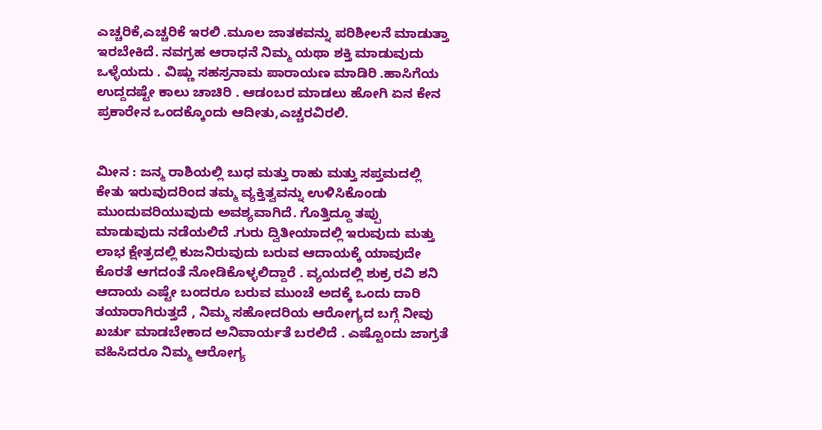ಎಚ್ಚರಿಕೆ,ಎಚ್ಚರಿಕೆ ಇರಲಿ .ಮೂಲ ಜಾತಕವನ್ನು ಪರಿಶೀಲನೆ ಮಾಡುತ್ತಾ ಇರಬೇಕಿದೆ. ನವಗ್ರಹ ಆರಾಧನೆ ನಿಮ್ಮ ಯಥಾ ಶಕ್ತಿ ಮಾಡುವುದು ಒಳ್ಳೆಯದು . ವಿಷ್ಣು ಸಹಸ್ರನಾಮ ಪಾರಾಯಣ ಮಾಡಿರಿ .ಹಾಸಿಗೆಯ ಉದ್ದದಷ್ಟೇ ಕಾಲು ಚಾಚಿರಿ . ಆಡಂಬರ ಮಾಡಲು ಹೋಗಿ ಏನ ಕೇನ ಪ್ರಕಾರೇನ ಒಂದಕ್ಕೊಂದು ಆದೀತು,ಎಚ್ಚರವಿರಲಿ.


ಮೀನ : ಜನ್ಮ ರಾಶಿಯಲ್ಲಿ ಬುಧ ಮತ್ತು ರಾಹು ಮತ್ತು ಸಪ್ತಮದಲ್ಲಿ ಕೇತು ಇರುವುದರಿಂದ ತಮ್ಮ ವ್ಯಕ್ತಿತ್ವವನ್ನು ಉಳಿಸಿಕೊಂಡು ಮುಂದುವರಿಯುವುದು ಅವಶ್ಯವಾಗಿದೆ. ಗೊತ್ತಿದ್ದೂ ತಪ್ಪು ಮಾಡುವುದು ನಡೆಯಲಿದೆ .ಗುರು ದ್ವಿತೀಯಾದಲ್ಲಿ ಇರುವುದು ಮತ್ತು ಲಾಭ ಕ್ಷೇತ್ರದಲ್ಲಿ ಕುಜನಿರುವುದು ಬರುವ ಆದಾಯಕ್ಕೆ ಯಾವುದೇ ಕೊರತೆ ಆಗದಂತೆ ನೋಡಿಕೊಳ್ಳಲಿದ್ದಾರೆ . ವ್ಯಯದಲ್ಲಿ ಶುಕ್ರ ರವಿ ಶನಿ ಆದಾಯ ಎಷ್ಟೇ ಬಂದರೂ ಬರುವ ಮುಂಚೆ ಅದಕ್ಕೆ ಒಂದು ದಾರಿ ತಯಾರಾಗಿರುತ್ತದೆ , ನಿಮ್ಮ ಸಹೋದರಿಯ ಆರೋಗ್ಯದ ಬಗ್ಗೆ ನೀವು ಖರ್ಚು ಮಾಡಬೇಕಾದ ಅನಿವಾರ್ಯತೆ ಬರಲಿದೆ . ಎಷ್ಟೊಂದು ಜಾಗ್ರತೆ ವಹಿಸಿದರೂ ನಿಮ್ಮ ಆರೋಗ್ಯ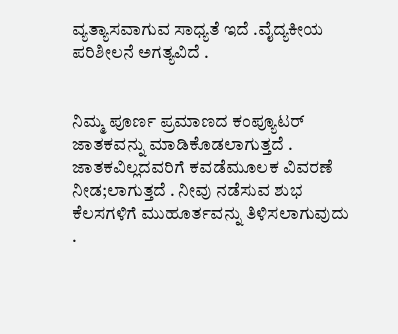ವ್ಯತ್ಯಾಸವಾಗುವ ಸಾಧ್ಯತೆ ಇದೆ .ವೈದ್ಯಕೀಯ ಪರಿಶೀಲನೆ ಅಗತ್ಯವಿದೆ .


ನಿಮ್ಮ ಪೂರ್ಣ ಪ್ರಮಾಣದ ಕಂಪ್ಯೂಟರ್ ಜಾತಕವನ್ನು ಮಾಡಿಕೊಡಲಾಗುತ್ತದೆ . ಜಾತಕವಿಲ್ಲದವರಿಗೆ ಕವಡೆಮೂಲಕ ವಿವರಣೆ ನೀಡ;ಲಾಗುತ್ತದೆ . ನೀವು ನಡೆಸುವ ಶುಭ ಕೆಲಸಗಳಿಗೆ ಮುಹೂರ್ತವನ್ನು ತಿಳಿಸಲಾಗುವುದು .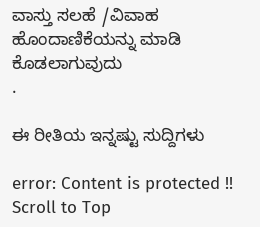ವಾಸ್ತು ಸಲಹೆ /ವಿವಾಹ ಹೊಂದಾಣಿಕೆಯನ್ನು ಮಾಡಿ ಕೊಡಲಾಗುವುದು
.

ಈ ರೀತಿಯ ಇನ್ನಷ್ಟು ಸುದ್ದಿಗಳು

error: Content is protected !!
Scroll to Top